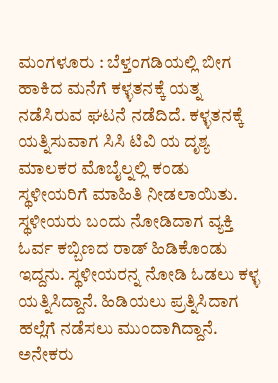ಮಂಗಳೂರು : ಬೆಳ್ತಂಗಡಿಯಲ್ಲಿ ಬೀಗ ಹಾಕಿದ ಮನೆಗೆ ಕಳ್ಳತನಕ್ಕೆ ಯತ್ನ ನಡೆಸಿರುವ ಘಟನೆ ನಡೆದಿದೆ. ಕಳ್ಳತನಕ್ಕೆ ಯತ್ನಿಸುವಾಗ ಸಿಸಿ ಟಿವಿ ಯ ದೃಶ್ಯ ಮಾಲಕರ ಮೊಬೈಲ್ನಲ್ಲಿ ಕಂಡು ಸ್ಥಳೀಯರಿಗೆ ಮಾಹಿತಿ ನೀಡಲಾಯಿತು.
ಸ್ಥಳೀಯರು ಬಂದು ನೋಡಿದಾಗ ವ್ಯಕ್ತಿ ಓರ್ವ ಕಬ್ಬಿಣದ ರಾಡ್ ಹಿಡಿಕೊಂಡು ಇದ್ದನು. ಸ್ಥಳೀಯರನ್ನ ನೋಡಿ ಓಡಲು ಕಳ್ಳ ಯತ್ನಿಸಿದ್ದಾನೆ. ಹಿಡಿಯಲು ಪ್ರತ್ನಿಸಿದಾಗ ಹಲ್ಲೆಗೆ ನಡೆಸಲು ಮುಂದಾಗಿದ್ದಾನೆ.
ಅನೇಕರು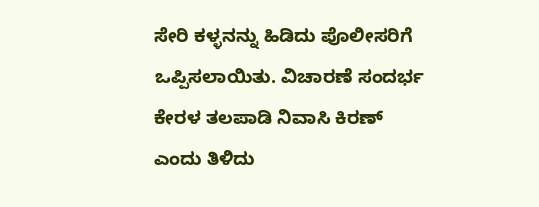ಸೇರಿ ಕಳ್ಳನನ್ನು ಹಿಡಿದು ಪೊಲೀಸರಿಗೆ ಒಪ್ಪಿಸಲಾಯಿತು. ವಿಚಾರಣೆ ಸಂದರ್ಭ ಕೇರಳ ತಲಪಾಡಿ ನಿವಾಸಿ ಕಿರಣ್ ಎಂದು ತಿಳಿದು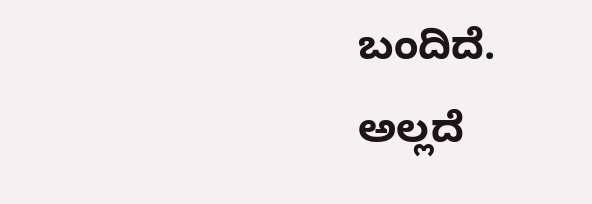ಬಂದಿದೆ. ಅಲ್ಲದೆ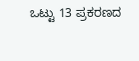ಒಟ್ಟು 13 ಪ್ರಕರಣದ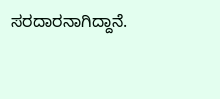ಸರದಾರನಾಗಿದ್ದಾನೆ.